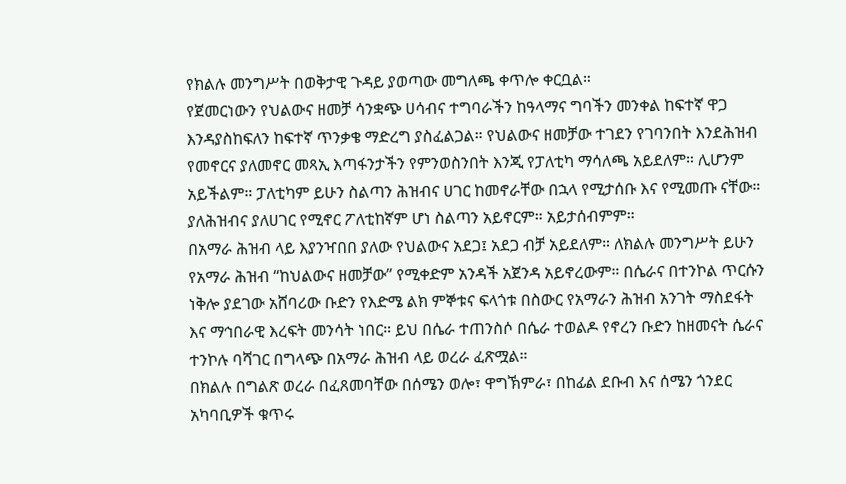የክልሉ መንግሥት በወቅታዊ ጉዳይ ያወጣው መግለጫ ቀጥሎ ቀርቧል።
የጀመርነውን የህልውና ዘመቻ ሳንቋጭ ሀሳብና ተግባራችን ከዓላማና ግባችን መንቀል ከፍተኛ ዋጋ እንዳያስከፍለን ከፍተኛ ጥንቃቄ ማድረግ ያስፈልጋል። የህልውና ዘመቻው ተገደን የገባንበት እንደሕዝብ የመኖርና ያለመኖር መጻኢ እጣፋንታችን የምንወስንበት እንጂ የፓለቲካ ማሳለጫ አይደለም። ሊሆንም አይችልም። ፓለቲካም ይሁን ስልጣን ሕዝብና ሀገር ከመኖራቸው በኋላ የሚታሰቡ እና የሚመጡ ናቸው። ያለሕዝብና ያለሀገር የሚኖር ፖለቲከኛም ሆነ ስልጣን አይኖርም። አይታሰብምም።
በአማራ ሕዝብ ላይ እያንዣበበ ያለው የህልውና አደጋ፤ አደጋ ብቻ አይደለም። ለክልሉ መንግሥት ይሁን የአማራ ሕዝብ “ከህልውና ዘመቻው” የሚቀድም አንዳች አጀንዳ አይኖረውም። በሴራና በተንኮል ጥርሱን ነቅሎ ያደገው አሸባሪው ቡድን የእድሜ ልክ ምኞቱና ፍላጎቱ በስውር የአማራን ሕዝብ አንገት ማስደፋት እና ማኅበራዊ እረፍት መንሳት ነበር። ይህ በሴራ ተጠንስሶ በሴራ ተወልዶ የኖረን ቡድን ከዘመናት ሴራና ተንኮሉ ባሻገር በግላጭ በአማራ ሕዝብ ላይ ወረራ ፈጽሟል።
በክልሉ በግልጽ ወረራ በፈጸመባቸው በሰሜን ወሎ፣ ዋግኽምራ፣ በከፊል ደቡብ እና ሰሜን ጎንደር አካባቢዎች ቁጥሩ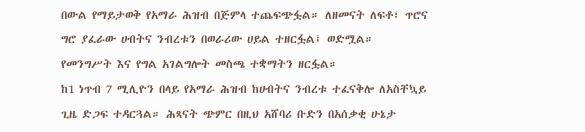በውል የማይታወቅ የአማራ ሕዝብ በጅምላ ተጨፍጭፏል። ለዘመናት ለፍቶ፣ ጥሮና ግሮ ያፈራው ሀብትና ንብረቱን በወራሪው ሀይል ተዘርፏል፤ ወድሟል። የመንግሥት እና የግል አገልግሎት መስጫ ተቋማትን ዘርፏል።
ከ1 ነጥብ 7 ሚሊዮን በላይ የአማራ ሕዝብ ከሀብትና ንብረቱ ተፈናቅሎ ለአስቸኳይ ጊዜ ድጋፍ ተዳርጓል። ሕጻናት ጭምር በዚህ አሸባሪ ቡድን በአሰቃቂ ሁኔታ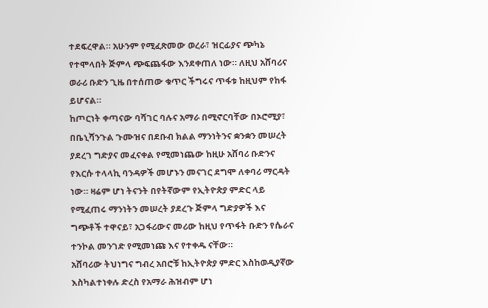ተደፍረዋል። አሁንም የሚፈጽመው ወረራ፣ ዝርፊያና ጭካኔ የተሞላበት ጅምላ ጭፍጨፋው እንደቀጠለ ነው። ለዚህ አሸባሪና ወራሪ ቡድን ጊዜ በተሰጠው ቁጥር ችግሩና ጥፋቱ ከዚህም የከፋ ይሆናል።
ከጦርነት ቀጣናው ባሻገር ባሉና አማራ በሚኖርባቸው በኦሮሚያ፣ በቤኒሻንጉል ጉሙዝና በደቡብ ክልል ማንነትንና ቋንቋን መሠረት ያደረገ ግድያና መፈናቀል የሚመነጨው ከዚሁ አሸባሪ ቡድንና የእርሱ ተላላኪ ባንዳዎች መሆኑን መናገር ደግሞ ለቀባሪ ማርዳት ነው። ዛሬም ሆነ ትናንት በየትኛውም የኢትዮጵያ ምድር ላይ የሚፈጠሩ ማንነትን መሠረት ያደረጉ ጅምላ ግድያዎች እና ግጭቶች ተዋናይ፣ አጋፋሪውና መሪው ከዚህ የጥፋት ቡድን የሴራና ተንኮል መንገድ የሚመነጩ እና የተቀዱ ናቸው።
አሸባሪው ትህነግና ግብረ አበሮቹ ከኢትዮጵያ ምድር እስከወዲያኛው እስካልተነቀሉ ድረስ የአማራ ሕዝብም ሆነ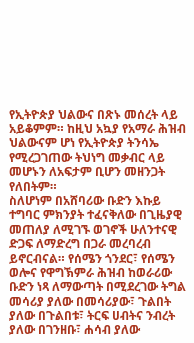የኢትዮጵያ ህልውና በጽኑ መሰረት ላይ አይቆምም። ከዚህ አኳያ የአማራ ሕዝብ ህልውናም ሆነ የኢትዮጵያ ትንሳኤ የሚረጋገጠው ትህነግ መቃብር ላይ መሆኑን ለአፍታም ቢሆን መዘንጋት የለበትም።
ስለሆነም በአሸባሪው ቡድን እኩይ ተግባር ምክንያት ተፈናቅለው በጊዜያዊ መጠለያ ለሚገኙ ወገኖች ሁለንተናዊ ድጋፍ ለማድረግ በጋራ መረባረብ ይኖርብናል። የሰሜን ጎንደር፣ የሰሜን ወሎና የዋግኽምራ ሕዝብ ከወራሪው ቡድን ነጻ ለማውጣት በሚደረገው ትግል መሳሪያ ያለው በመሳሪያው፣ ጉልበት ያለው በጉልበቱ፣ ትርፍ ሀብትና ንብረት ያለው በገንዘቡ፣ ሐሳብ ያለው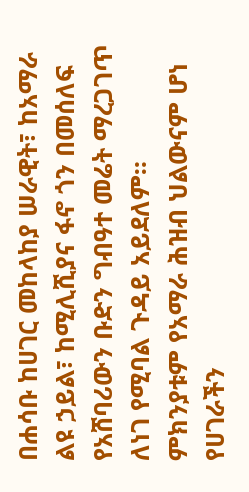በሐሳቡ ከሀገር መከላከያ ሠራዊት፣ ከአማራ ልዩ ኃይል፣ ከሚሊሺያና ፋኖ ጎን በመሰለፍ የአሸባሪውን ቡድን ግብዓተ መሬት ማረጋገጥ ለነገ የሚባል ጉዳይ አይደለም።
ምክንያቱም የአማራ ሕዝብ ህልውናም ሆነ የሀገራችን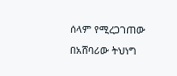ሰላም የሚረጋገጠው በአሸባሪው ትህነግ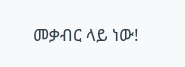መቃብር ላይ ነው!